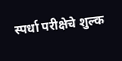स्पर्धा परीक्षेचे शुल्क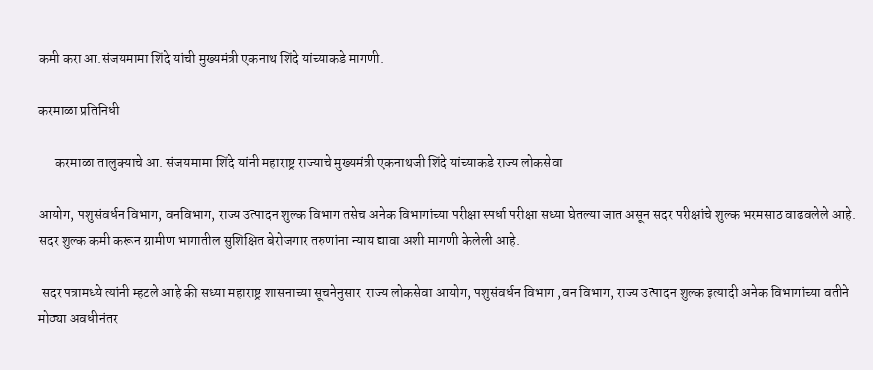कमी करा आ.संजयमामा शिंदे यांची मुख्यमंत्री एकनाथ शिंदे यांच्याकडे मागणी.

करमाळा प्रतिनिधी

      करमाळा तालुक्याचे आ. संजयमामा शिंदे यांनी महाराष्ट्र राज्याचे मुख्यमंत्री एकनाथजी शिंदे यांच्याकडे राज्य लोकसेवा

आयोग, पशुसंवर्धन विभाग, वनविभाग, राज्य उत्पादन शुल्क विभाग तसेच अनेक विभागांच्या परीक्षा स्पर्धा परीक्षा सध्या घेतल्या जात असून सदर परीक्षांचे शुल्क भरमसाठ वाढवलेले आहे. सदर शुल्क कमी करून ग्रामीण भागातील सुशिक्षित बेरोजगार तरुणांना न्याय द्यावा अशी मागणी केलेली आहे.

 सदर पत्रामध्ये त्यांनी म्हटले आहे की सध्या महाराष्ट्र शासनाच्या सूचनेनुसार  राज्य लोकसेवा आयोग, पशुसंवर्धन विभाग ,वन विभाग, राज्य उत्पादन शुल्क इत्यादी अनेक विभागांच्या वतीने मोठ्या अवधीनंतर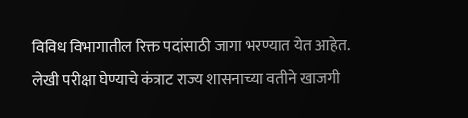विविध विभागातील रिक्त पदांसाठी जागा भरण्यात येत आहेत. लेखी परीक्षा घेण्याचे कंत्राट राज्य शासनाच्या वतीने खाजगी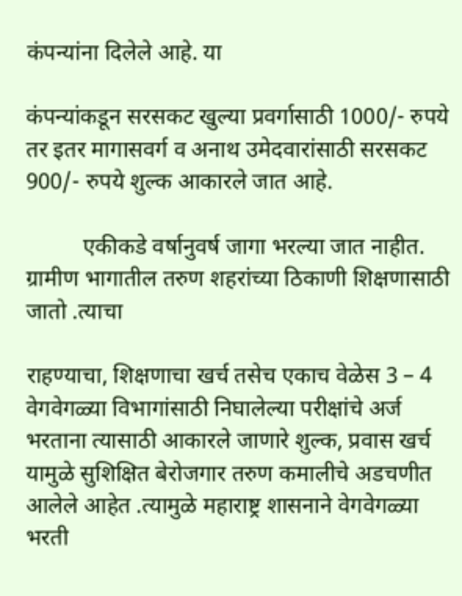कंपन्यांना दिलेले आहे. या

कंपन्यांकडून सरसकट खुल्या प्रवर्गासाठी 1000/- रुपये तर इतर मागासवर्ग व अनाथ उमेदवारांसाठी सरसकट 900/- रुपये शुल्क आकारले जात आहे.

          एकीकडे वर्षानुवर्ष जागा भरल्या जात नाहीत.  ग्रामीण भागातील तरुण शहरांच्या ठिकाणी शिक्षणासाठी जातो .त्याचा

राहण्याचा, शिक्षणाचा खर्च तसेच एकाच वेळेस 3 – 4 वेगवेगळ्या विभागांसाठी निघालेल्या परीक्षांचे अर्ज भरताना त्यासाठी आकारले जाणारे शुल्क, प्रवास खर्च यामुळे सुशिक्षित बेरोजगार तरुण कमालीचे अडचणीत आलेले आहेत .त्यामुळे महाराष्ट्र शासनाने वेगवेगळ्या भरती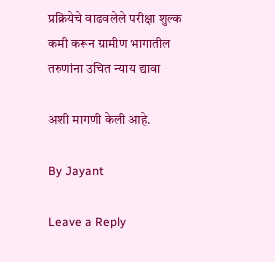प्रक्रियेचे वाढवलेले परीक्षा शुल्क कमी करून ग्रामीण भागातील तरुणांना उचित न्याय द्यावा

अशी मागणी केली आहे.

By Jayant

Leave a Reply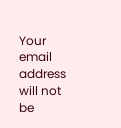Your email address will not be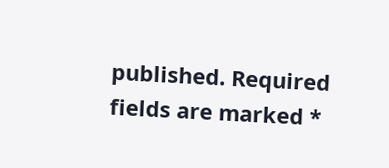published. Required fields are marked *